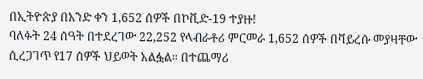በኢትዮጵያ በአንድ ቀን 1,652 ሰዎች በኮቪድ-19 ተያዙ!
ባለፉት 24 ሰዓት በተደረገው 22,252 የላብራቶሪ ምርመራ 1,652 ሰዎች በቫይረሱ መያዛቸው ሲረጋገጥ የ17 ሰዎች ህይወት አልፏል። በተጨማሪ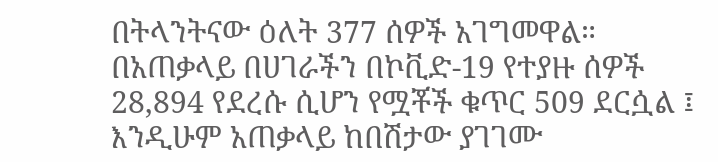በትላንትናው ዕለት 377 ሰዎች አገግመዋል።
በአጠቃላይ በሀገራችን በኮቪድ-19 የተያዙ ሰዎች 28,894 የደረሱ ሲሆን የሟቾች ቁጥር 509 ደርሷል ፤ እንዲሁም አጠቃላይ ከበሽታው ያገገሙ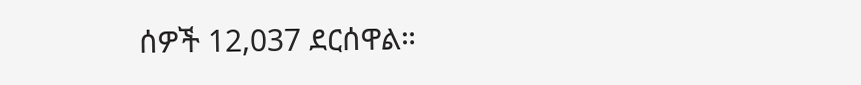ሰዎች 12,037 ደርሰዋል።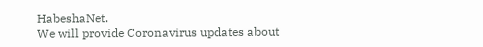HabeshaNet.
We will provide Coronavirus updates about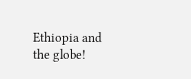Ethiopia and the globe!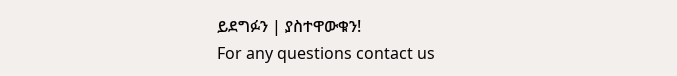ይደግፉን | ያስተዋውቁን!
For any questions contact us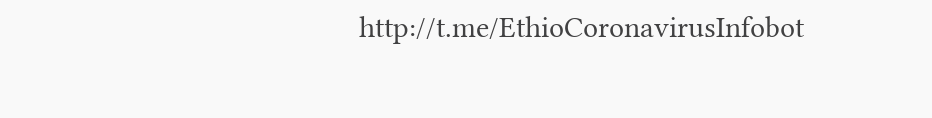http://t.me/EthioCoronavirusInfobot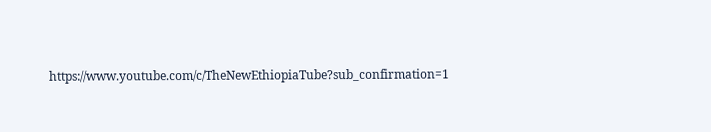https://www.youtube.com/c/TheNewEthiopiaTube?sub_confirmation=1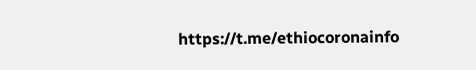https://t.me/ethiocoronainfo